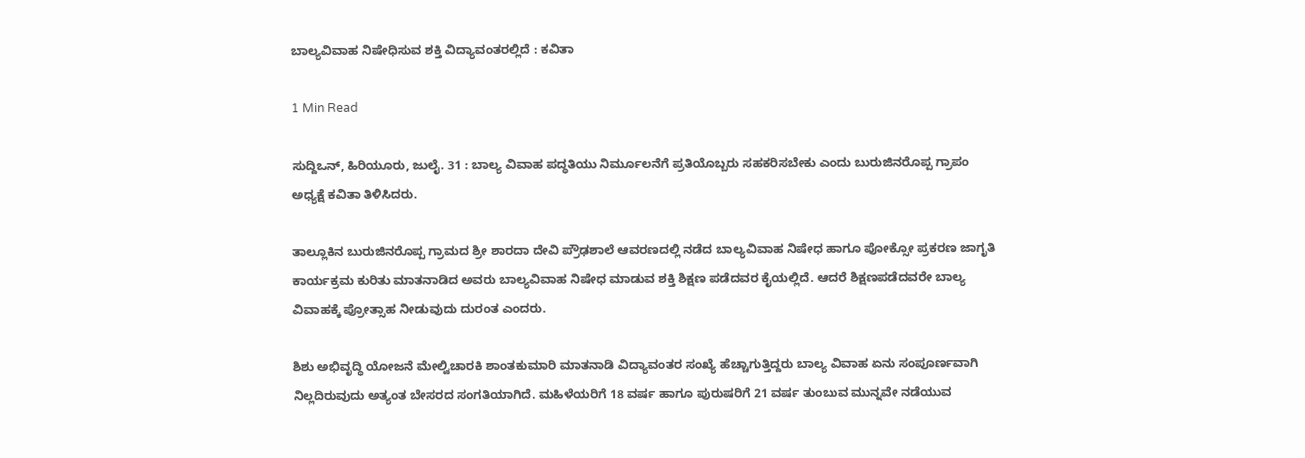ಬಾಲ್ಯವಿವಾಹ ನಿಷೇಧಿಸುವ ಶಕ್ತಿ ವಿದ್ಯಾವಂತರಲ್ಲಿದೆ : ಕವಿತಾ

1 Min Read

ಸುದ್ದಿಒನ್, ಹಿರಿಯೂರು, ಜುಲೈ. 31 : ಬಾಲ್ಯ ವಿವಾಹ ಪದ್ಧತಿಯು ನಿರ್ಮೂಲನೆಗೆ ಪ್ರತಿಯೊಬ್ಬರು ಸಹಕರಿಸಬೇಕು ಎಂದು ಬುರುಜಿನರೊಪ್ಪ ಗ್ರಾಪಂ ಅಧ್ಯಕ್ಷೆ ಕವಿತಾ ತಿಳಿಸಿದರು.

ತಾಲ್ಲೂಕಿನ ಬುರುಜಿನರೊಪ್ಪ ಗ್ರಾಮದ ಶ್ರೀ ಶಾರದಾ ದೇವಿ ಪ್ರೌಢಶಾಲೆ ಆವರಣದಲ್ಲಿ ನಡೆದ ಬಾಲ್ಯವಿವಾಹ ನಿಷೇಧ ಹಾಗೂ ಪೋಕ್ಸೋ ಪ್ರಕರಣ ಜಾಗೃತಿ ಕಾರ್ಯಕ್ರಮ ಕುರಿತು ಮಾತನಾಡಿದ ಅವರು ಬಾಲ್ಯವಿವಾಹ ನಿಷೇಧ ಮಾಡುವ ಶಕ್ತಿ ಶಿಕ್ಷಣ ಪಡೆದವರ ಕೈಯಲ್ಲಿದೆ. ಆದರೆ ಶಿಕ್ಷಣಪಡೆದವರೇ ಬಾಲ್ಯ ವಿವಾಹಕ್ಕೆ ಪ್ರೋತ್ಸಾಹ ನೀಡುವುದು ದುರಂತ ಎಂದರು.

ಶಿಶು ಅಭಿವೃದ್ಧಿ ಯೋಜನೆ ಮೇಲ್ವಿಚಾರಕಿ ಶಾಂತಕುಮಾರಿ ಮಾತನಾಡಿ ವಿದ್ಯಾವಂತರ ಸಂಖ್ಯೆ ಹೆಚ್ಚಾಗುತ್ತಿದ್ದರು ಬಾಲ್ಯ ವಿವಾಹ ಏನು ಸಂಪೂರ್ಣವಾಗಿ ನಿಲ್ಲದಿರುವುದು ಅತ್ಯಂತ ಬೇಸರದ ಸಂಗತಿಯಾಗಿದೆ. ಮಹಿಳೆಯರಿಗೆ 18 ವರ್ಷ ಹಾಗೂ ಪುರುಷರಿಗೆ 21 ವರ್ಷ ತುಂಬುವ ಮುನ್ನವೇ ನಡೆಯುವ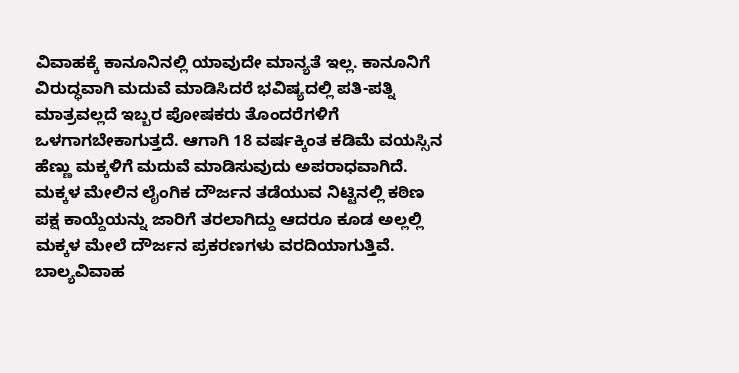ವಿವಾಹಕ್ಕೆ ಕಾನೂನಿನಲ್ಲಿ ಯಾವುದೇ ಮಾನ್ಯತೆ ಇಲ್ಲ. ಕಾನೂನಿಗೆ ವಿರುದ್ಧವಾಗಿ ಮದುವೆ ಮಾಡಿಸಿದರೆ ಭವಿಷ್ಯದಲ್ಲಿ ಪತಿ-ಪತ್ನಿ ಮಾತ್ರವಲ್ಲದೆ ಇಬ್ಬರ ಪೋಷಕರು ತೊಂದರೆಗಳಿಗೆ ಒಳಗಾಗಬೇಕಾಗುತ್ತದೆ. ಆಗಾಗಿ 18 ವರ್ಷಕ್ಕಿಂತ ಕಡಿಮೆ ವಯಸ್ಸಿನ ಹೆಣ್ಣು ಮಕ್ಕಳಿಗೆ ಮದುವೆ ಮಾಡಿಸುವುದು ಅಪರಾಧವಾಗಿದೆ. ಮಕ್ಕಳ ಮೇಲಿನ ಲೈಂಗಿಕ ದೌರ್ಜನ ತಡೆಯುವ ನಿಟ್ಟಿನಲ್ಲಿ ಕಠಿಣ ಪಕ್ಷ ಕಾಯ್ದೆಯನ್ನು ಜಾರಿಗೆ ತರಲಾಗಿದ್ದು ಆದರೂ ಕೂಡ ಅಲ್ಲಲ್ಲಿ ಮಕ್ಕಳ ಮೇಲೆ ದೌರ್ಜನ ಪ್ರಕರಣಗಳು ವರದಿಯಾಗುತ್ತಿವೆ. ಬಾಲ್ಯವಿವಾಹ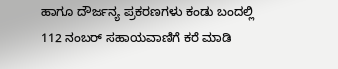ಹಾಗೂ ದೌರ್ಜನ್ಯ ಪ್ರಕರಣಗಳು ಕಂಡು ಬಂದಲ್ಲಿ 112 ನಂಬರ್ ಸಹಾಯವಾಣಿಗೆ ಕರೆ ಮಾಡಿ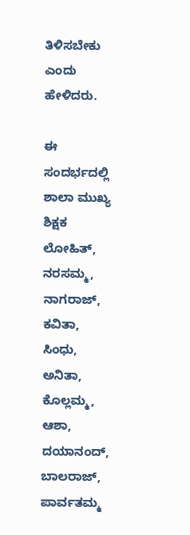ತಿಳಿಸಬೇಕು ಎಂದು ಹೇಳಿದರು.

ಈ ಸಂದರ್ಭದಲ್ಲಿ ಶಾಲಾ ಮುಖ್ಯ ಶಿಕ್ಷಕ ಲೋಹಿತ್, ನರಸಮ್ಮ, ನಾಗರಾಜ್, ಕವಿತಾ, ಸಿಂಧು, ಅನಿತಾ, ಕೊಲ್ಲಮ್ಮ, ಆಶಾ, ದಯಾನಂದ್, ಬಾಲರಾಜ್, ಪಾರ್ವತಮ್ಮ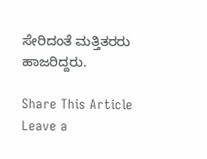ಸೇರಿದಂತೆ ಮತ್ತಿತರರು ಹಾಜರಿದ್ದರು.

Share This Article
Leave a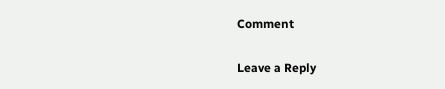Comment

Leave a Reply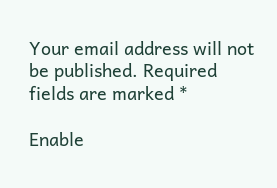Your email address will not be published. Required fields are marked *

Enable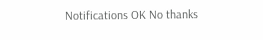Notifications OK No thanks